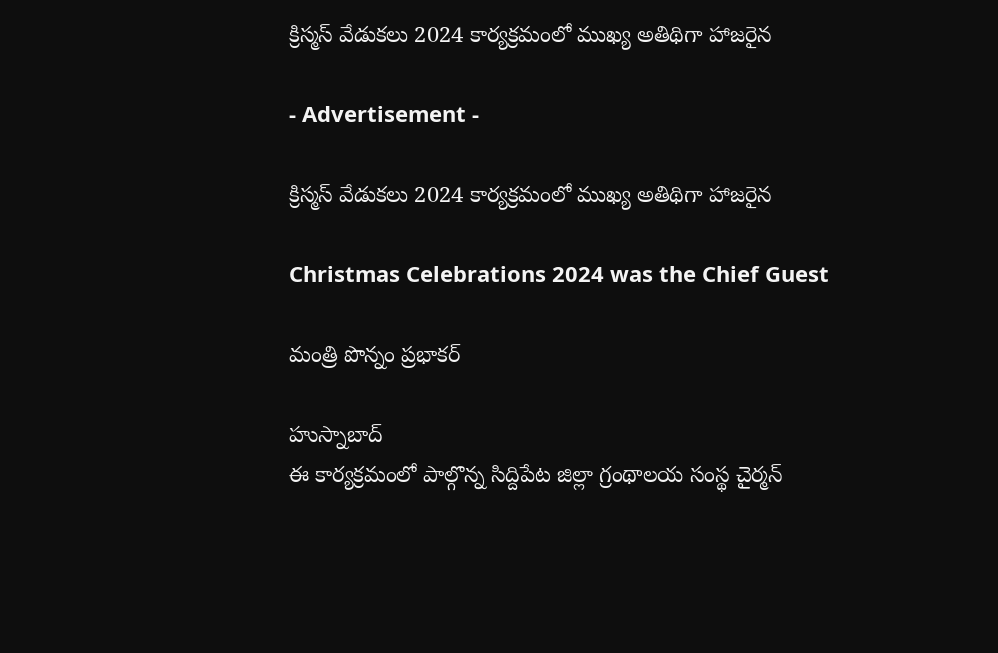క్రిస్మస్ వేడుకలు 2024 కార్యక్రమంలో ముఖ్య అతిథిగా హాజరైన

- Advertisement -

క్రిస్మస్ వేడుకలు 2024 కార్యక్రమంలో ముఖ్య అతిథిగా హాజరైన

Christmas Celebrations 2024 was the Chief Guest

మంత్రి పొన్నం ప్రభాకర్

హుస్నాబాద్
ఈ కార్యక్రమంలో పాల్గొన్న సిద్దిపేట జిల్లా గ్రంథాలయ సంస్థ చైర్మన్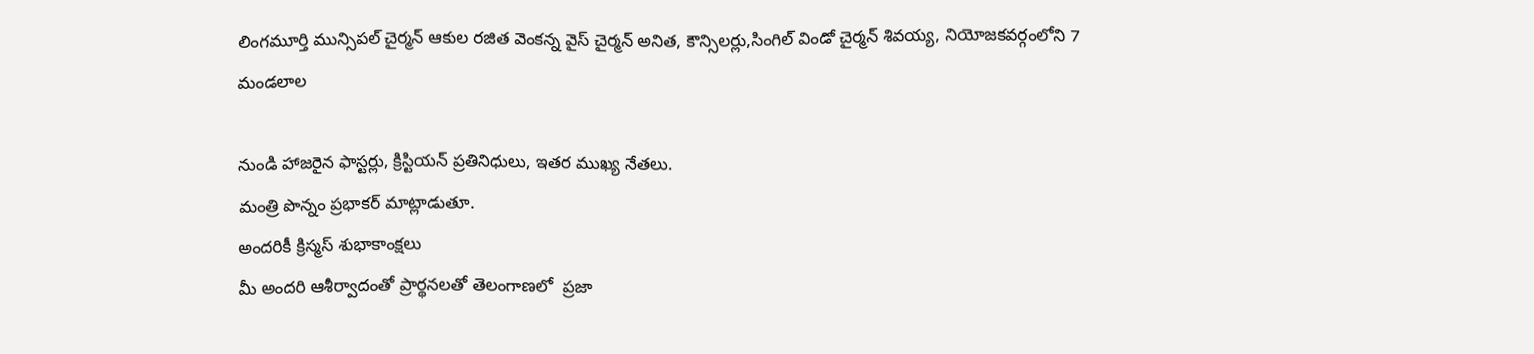లింగమూర్తి మున్సిపల్ చైర్మన్ ఆకుల రజిత వెంకన్న వైస్ చైర్మన్ అనిత, కౌన్సిలర్లు,సింగిల్ విండో చైర్మన్ శివయ్య, నియోజకవర్గంలోని 7 మండలాల

నుండి హాజరైన ఫాస్టర్లు, క్రిస్టియన్ ప్రతినిధులు, ఇతర ముఖ్య నేతలు.
మంత్రి పొన్నం ప్రభాకర్ మాట్లాడుతూ.
అందరికీ క్రిస్మస్ శుభాకాంక్షలు
మీ అందరి ఆశీర్వాదంతో ప్రార్థనలతో తెలంగాణలో  ప్రజా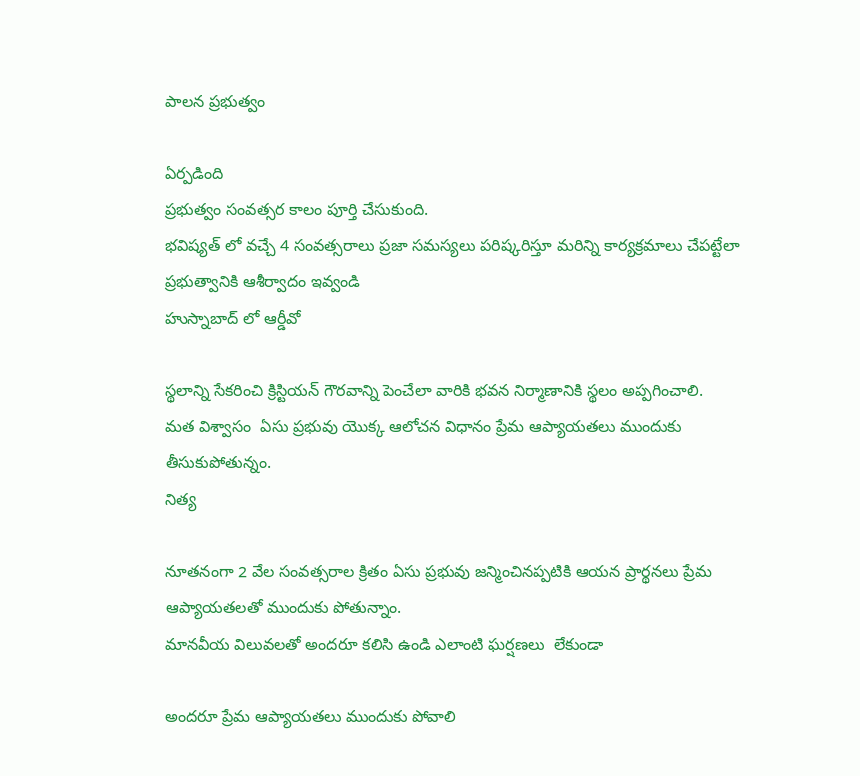పాలన ప్రభుత్వం

ఏర్పడింది
ప్రభుత్వం సంవత్సర కాలం పూర్తి చేసుకుంది.
భవిష్యత్ లో వచ్చే 4 సంవత్సరాలు ప్రజా సమస్యలు పరిష్కరిస్తూ మరిన్ని కార్యక్రమాలు చేపట్టేలా ప్రభుత్వానికి ఆశీర్వాదం ఇవ్వండి
హుస్నాబాద్ లో ఆర్డీవో

స్థలాన్ని సేకరించి క్రిస్టియన్ గౌరవాన్ని పెంచేలా వారికి భవన నిర్మాణానికి స్థలం అప్పగించాలి.
మత విశ్వాసం  ఏసు ప్రభువు యొక్క ఆలోచన విధానం ప్రేమ ఆప్యాయతలు ముందుకు తీసుకుపోతున్నం.
నిత్య

నూతనంగా 2 వేల సంవత్సరాల క్రితం ఏసు ప్రభువు జన్మించినప్పటికి ఆయన ప్రార్థనలు ప్రేమ ఆప్యాయతలతో ముందుకు పోతున్నాం.
మానవీయ విలువలతో అందరూ కలిసి ఉండి ఎలాంటి ఘర్షణలు  లేకుండా

అందరూ ప్రేమ ఆప్యాయతలు ముందుకు పోవాలి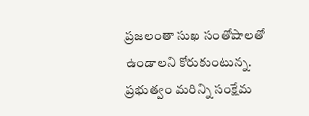ప్రజలంతా సుఖ సంతోషాలతో ఉండాలని కోరుకుంటున్న.
ప్రభుత్వం మరిన్ని సంక్షేమ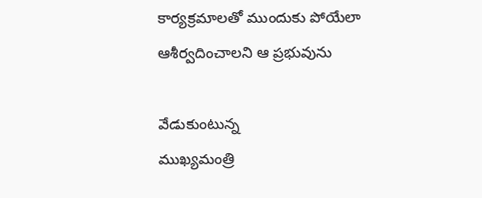కార్యక్రమాలతో ముందుకు పోయేలా ఆశీర్వదించాలని ఆ ప్రభువును

వేడుకుంటున్న
ముఖ్యమంత్రి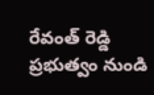రేవంత్ రెడ్డి ప్రభుత్వం నుండి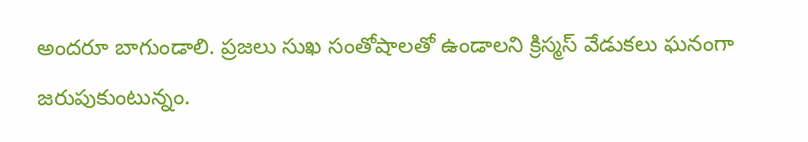అందరూ బాగుండాలి. ప్రజలు సుఖ సంతోషాలతో ఉండాలని క్రిస్మస్ వేడుకలు ఘనంగా జరుపుకుంటున్నం.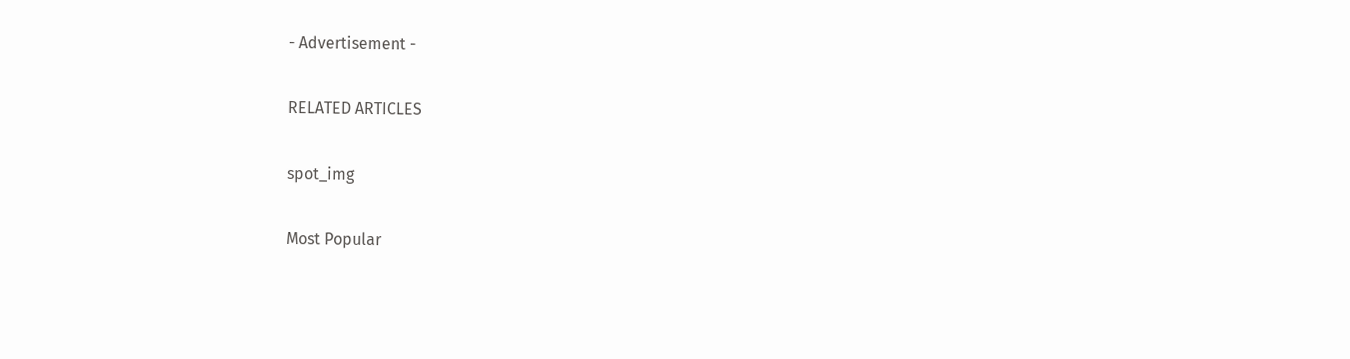- Advertisement -

RELATED ARTICLES

spot_img

Most Popular